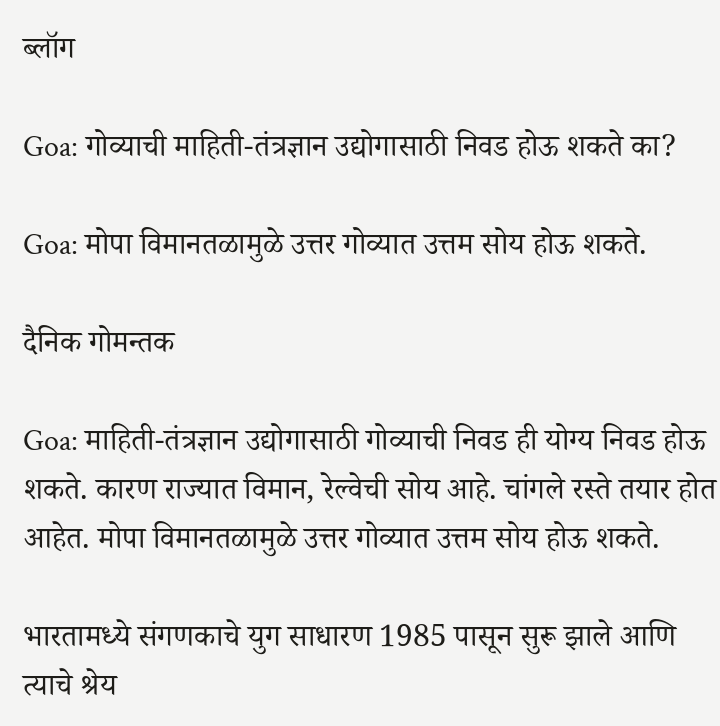ब्लॉग

Goa: गोव्याची माहिती-तंत्रज्ञान उद्योगासाठी निवड होऊ शकते का?

Goa: मोपा विमानतळामुळे उत्तर गोव्यात उत्तम सोय होऊ शकते.

दैनिक गोमन्तक

Goa: माहिती-तंत्रज्ञान उद्योगासाठी गोव्याची निवड ही योग्य निवड होऊ शकते. कारण राज्यात विमान, रेल्वेची सोय आहे. चांगले रस्ते तयार होत आहेत. मोपा विमानतळामुळे उत्तर गोव्यात उत्तम सोय होऊ शकते.

भारतामध्ये संगणकाचे युग साधारण 1985 पासून सुरू झाले आणि त्याचे श्रेय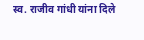स्व. राजीव गांधी यांना दिले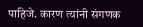पाहिजे. कारण त्यांनी संगणक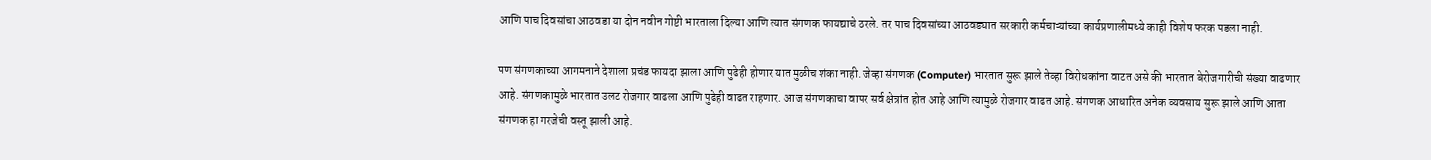आणि पाच दिवसांचा आठवडा या दोन नवीन गोष्टी भारताला दिल्या आणि त्यात संगणक फायद्याचे ठरले. तर पाच दिवसांच्या आठवड्यात सरकारी कर्मचाऱ्यांच्या कार्यप्रणालीमध्ये काही विशेष फरक पडला नाही.

पण संगणकाच्या आगमनाने देशाला प्रचंड फायदा झाला आणि पुढेही होणार यात मुळीच शंका नाही. जेव्हा संगणक (Computer) भारतात सुरू झाले तेव्हा विरोधकांना वाटत असे की भारतात बेरोजगारीची संख्या वाढणार आहे. संगणकामुळे भारतात उलट रोजगार वाढला आणि पुढेही वाढत राहणार. आज संगणकाचा वापर सर्व क्षेत्रांत होत आहे आणि त्यामुळे रोजगार वाढत आहे. संगणक आधारित अनेक व्यवसाय सुरू झाले आणि आता संगणक हा गरजेची वस्तू झाली आहे.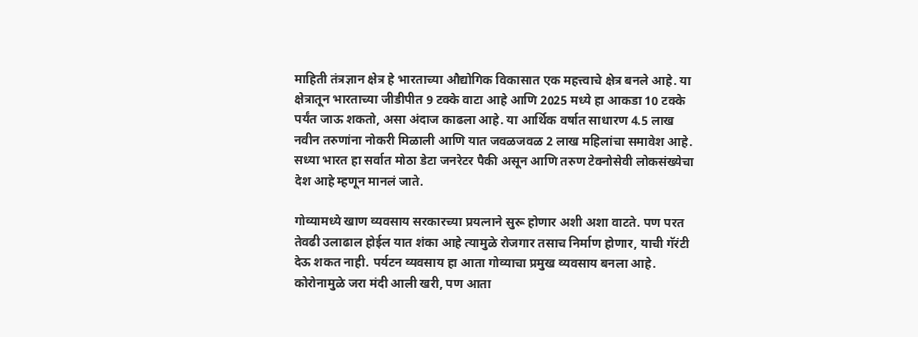माहिती तंत्रज्ञान क्षेत्र हे भारताच्या औद्योगिक विकासात एक महत्त्वाचे क्षेत्र बनले आहे. या क्षेत्रातून भारताच्या जीडीपीत 9 टक्के वाटा आहे आणि 2025 मध्ये हा आकडा 10 टक्के पर्यंत जाऊ शकतो, असा अंदाज काढला आहे. या आर्थिक वर्षात साधारण 4.5 लाख नवीन तरुणांना नोकरी मिळाली आणि यात जवळजवळ 2 लाख महिलांचा समावेश आहे. सध्या भारत हा सर्वात मोठा डेटा जनरेटर पैकी असून आणि तरुण टेक्नोसेवी लोकसंख्येचा देश आहे म्हणून मानलं जाते.

गोव्यामध्ये खाण व्यवसाय सरकारच्या प्रयत्नाने सुरू होणार अशी अशा वाटते. पण परत तेवढी उलाढाल होईल यात शंका आहे त्यामुळे रोजगार तसाच निर्माण होणार, याची गॅरंटी देऊ शकत नाही. पर्यटन व्यवसाय हा आता गोव्याचा प्रमुख व्यवसाय बनला आहे. कोरोनामुळे जरा मंदी आली खरी, पण आता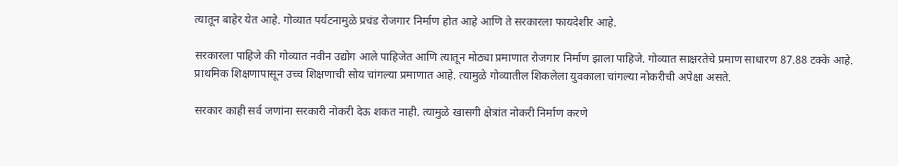त्यातून बाहेर येत आहे. गोव्यात पर्यटनामुळे प्रचंड रोजगार निर्माण होत आहे आणि ते सरकारला फायदेशीर आहे.

सरकारला पाहिजे की गोव्यात नवीन उद्योग आले पाहिजेत आणि त्यातून मोठ्या प्रमाणात रोजगार निर्माण झाला पाहिजे. गोव्यात साक्षरतेचे प्रमाण साधारण 87.88 टक्के आहे. प्राथमिक शिक्षणापासून उच्च शिक्षणाची सोय चांगल्या प्रमाणात आहे. त्यामुळे गोव्यातील शिकलेला युवकाला चांगल्या नोकरीची अपेक्षा असते.

सरकार काही सर्व जणांना सरकारी नोकरी देऊ शकत नाही. त्यामुळे खासगी क्षेत्रांत नोकरी निर्माण करणे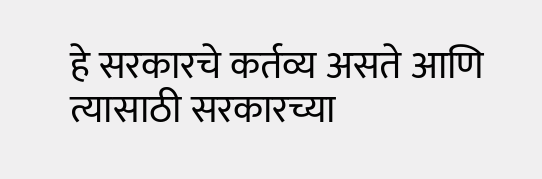हे सरकारचे कर्तव्य असते आणि त्यासाठी सरकारच्या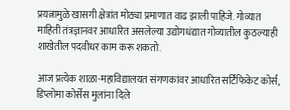प्रयत्नामुळे खासगी क्षेत्रांत मोठ्या प्रमाणात वाढ झाली पाहिजे. गोव्यात माहिती तंत्रज्ञानवर आधारित असलेल्या उद्योगधंद्यात गोव्यातील कुठल्याही शाखेतील पदवीधर काम करू शकतो.

आज प्रत्येक शाळा-महाविद्यालयत संगणकांवर आधारित सर्टिफिकेट कोर्स, डिप्लोमा कोर्सेस मुलांना दिले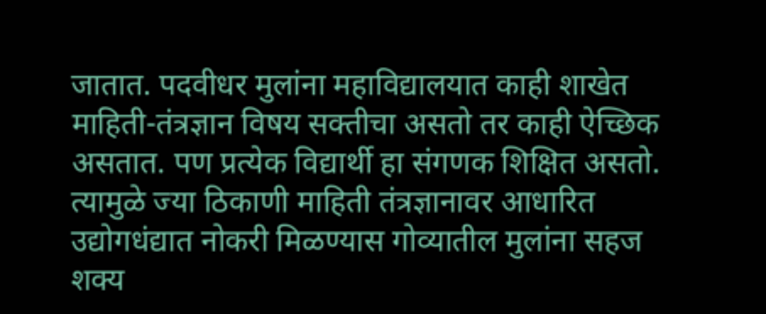जातात. पदवीधर मुलांना महाविद्यालयात काही शाखेत माहिती-तंत्रज्ञान विषय सक्तीचा असतो तर काही ऐच्छिक असतात. पण प्रत्येक विद्यार्थी हा संगणक शिक्षित असतो. त्यामुळे ज्या ठिकाणी माहिती तंत्रज्ञानावर आधारित उद्योगधंद्यात नोकरी मिळण्यास गोव्यातील मुलांना सहज शक्य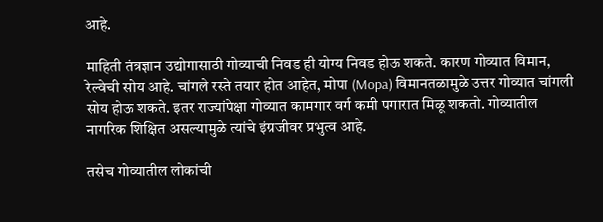आहे.

माहिती तंत्रज्ञान उद्योगासाठी गोव्याची निवड ही योग्य निवड होऊ शकते. कारण गोव्यात विमान, रेल्वेची सोय आहे. चांगले रस्ते तयार होत आहेत, मोपा (Mopa) विमानतळामुळे उत्तर गोव्यात चांगली सोय होऊ शकते. इतर राज्यांपेक्षा गोव्यात कामगार वर्ग कमी पगारात मिळू शकतो. गोव्यातील नागरिक शिक्षित असल्यामुळे त्यांचे इंग्रजीवर प्रभुत्व आहे.

तसेच गोव्यातील लोकांची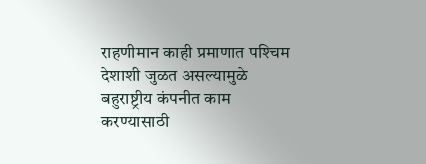राहणीमान काही प्रमाणात पश्‍चिम देशाशी जुळत असल्यामुळे बहुराष्ट्रीय कंपनीत काम करण्यासाठी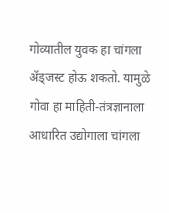गोव्यातील युवक हा चांगला ॲड्जस्ट होऊ शकतो. यामुळे गोवा हा माहिती-तंत्रज्ञानाला आधारित उद्योगाला चांगला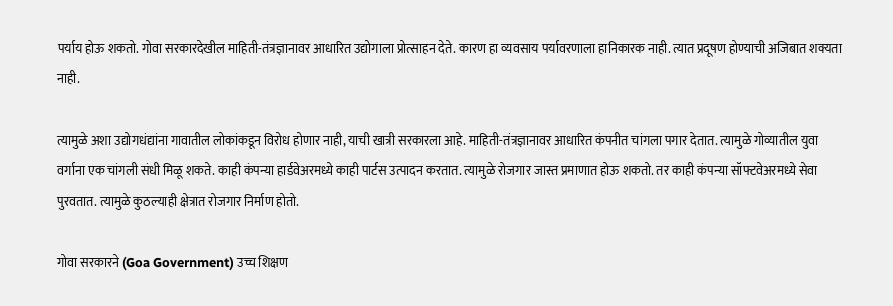पर्याय होऊ शकतो. गोवा सरकारदेखील माहिती-तंत्रज्ञानावर आधारित उद्योगाला प्रोत्साहन देते. कारण हा व्यवसाय पर्यावरणाला हानिकारक नाही. त्यात प्रदूषण होण्याची अजिबात शक्यता नाही.

त्यामुळे अशा उद्योगधंद्यांना गावातील लोकांकडून विरोध होणार नाही, याची खात्री सरकारला आहे. माहिती-तंत्रज्ञानावर आधारित कंपनीत चांगला पगार देतात. त्यामुळे गोव्यातील युवा वर्गाना एक चांगली संधी मिळू शकते. काही कंपन्या हार्डवेअरमध्ये काही पार्टस उत्पादन करतात. त्यामुळे रोजगार जास्त प्रमाणात होऊ शकतो. तर काही कंपन्या सॉफ्टवेअरमध्ये सेवा पुरवतात. त्यामुळे कुठल्याही क्षेत्रात रोजगार निर्माण होतो.

गोवा सरकारने (Goa Government) उच्च शिक्षण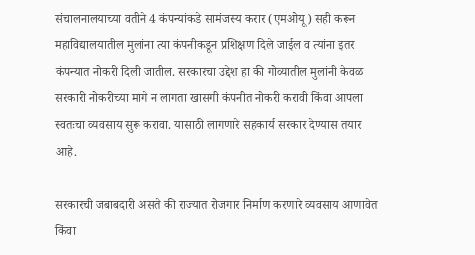संचालनालयाच्या वतीने 4 कंपन्यांकडे सामंजस्य करार (एमओयू) सही करून महाविद्यालयातील मुलांना त्या कंपनीकडून प्रशिक्षण दिले जाईल व त्यांना इतर कंपन्यात नोकरी दिली जातील. सरकारचा उद्देश हा की गोव्यातील मुलांनी केवळ सरकारी नोकरीच्या मागे न लागता खासगी कंपनीत नोकरी करावी किंवा आपला स्वतःचा व्यवसाय सुरू करावा. यासाठी लागणारे सहकार्य सरकार देण्यास तयार आहे.

सरकारची जबाबदारी असते की राज्यात रोजगार निर्माण करणारे व्यवसाय आणावेत किंवा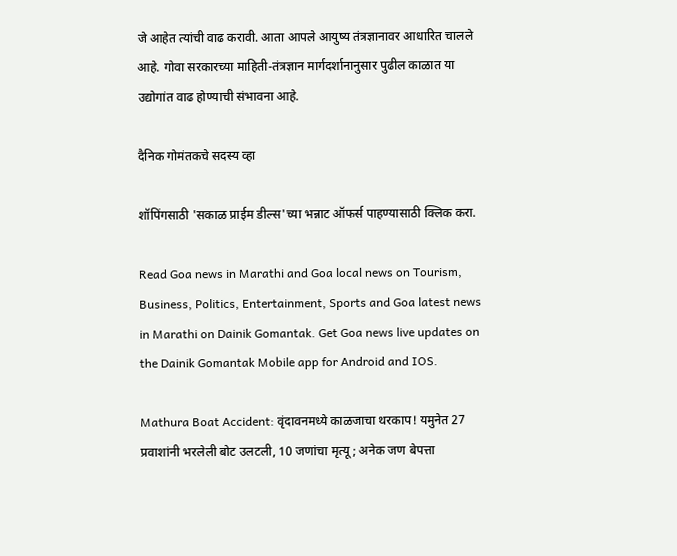जे आहेत त्यांची वाढ करावी. आता आपले आयुष्य तंत्रज्ञानावर आधारित चालले आहे. गोवा सरकारच्या माहिती-तंत्रज्ञान मार्गदर्शानानुसार पुढील काळात या उद्योगांत वाढ होण्याची संभावना आहे.

दैनिक गोमंतकचे सदस्य व्हा

शॉपिंगसाठी 'सकाळ प्राईम डील्स'च्या भन्नाट ऑफर्स पाहण्यासाठी क्लिक करा.

Read Goa news in Marathi and Goa local news on Tourism, Business, Politics, Entertainment, Sports and Goa latest news in Marathi on Dainik Gomantak. Get Goa news live updates on the Dainik Gomantak Mobile app for Android and IOS.

Mathura Boat Accident: वृंदावनमध्ये काळजाचा थरकाप! यमुनेत 27 प्रवाशांनी भरलेली बोट उलटली, 10 जणांचा मृत्यू; अनेक जण बेपत्ता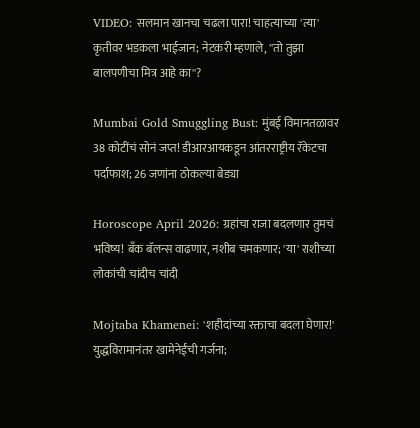VIDEO: सलमान खानचा चढला पारा! चाहत्याच्या 'त्या' कृतीवर भडकला भाईजान; नेटकरी म्हणाले, ''तो तुझा बालपणीचा मित्र आहे का''?

Mumbai Gold Smuggling Bust: मुंबई विमानतळावर 38 कोटींचं सोनं जप्त! डीआरआयकडून आंतरराष्ट्रीय रॅकेटचा पर्दाफाश; 26 जणांना ठोकल्या बेड्या

Horoscope April 2026: ग्रहांचा राजा बदलणार तुमचं भविष्य! बँक बॅलन्स वाढणार, नशीब चमकणार; 'या' राशीच्या लोकांची चांदीच चांदी

Mojtaba Khamenei: 'शहीदांच्या रक्ताचा बदला घेणार!' युद्धविरामानंतर खामेनेईंची गर्जना;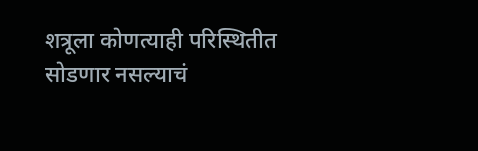शत्रूला कोणत्याही परिस्थितीत सोडणार नसल्याचं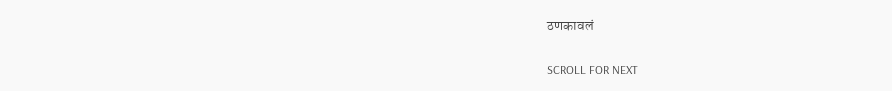ठणकावलं

SCROLL FOR NEXT